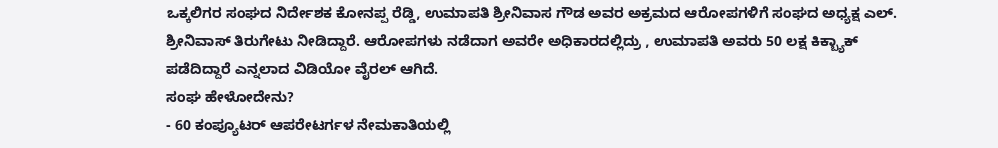ಒಕ್ಕಲಿಗರ ಸಂಘದ ನಿರ್ದೇಶಕ ಕೋನಪ್ಪ ರೆಡ್ಡಿ, ಉಮಾಪತಿ ಶ್ರೀನಿವಾಸ ಗೌಡ ಅವರ ಅಕ್ರಮದ ಆರೋಪಗಳಿಗೆ ಸಂಘದ ಅಧ್ಯಕ್ಷ ಎಲ್. ಶ್ರೀನಿವಾಸ್ ತಿರುಗೇಟು ನೀಡಿದ್ದಾರೆ. ಆರೋಪಗಳು ನಡೆದಾಗ ಅವರೇ ಅಧಿಕಾರದಲ್ಲಿದ್ರು , ಉಮಾಪತಿ ಅವರು 50 ಲಕ್ಷ ಕಿಕ್ಬ್ಯಾಕ್ ಪಡೆದಿದ್ದಾರೆ ಎನ್ನಲಾದ ವಿಡಿಯೋ ವೈರಲ್ ಆಗಿದೆ.
ಸಂಘ ಹೇಳೋದೇನು?
- 60 ಕಂಪ್ಯೂಟರ್ ಆಪರೇಟರ್ಗಳ ನೇಮಕಾತಿಯಲ್ಲಿ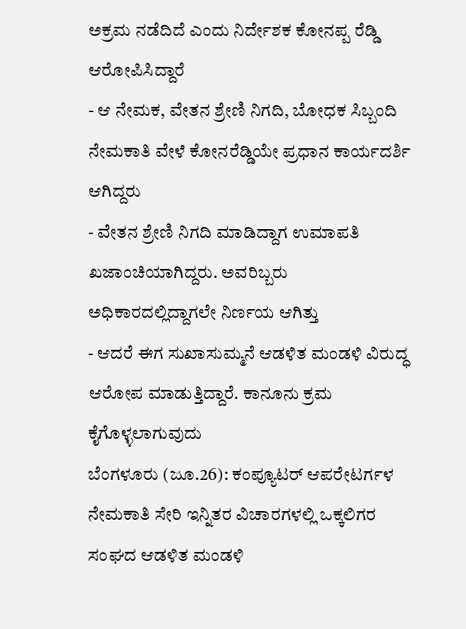ಅಕ್ರಮ ನಡೆದಿದೆ ಎಂದು ನಿರ್ದೇಶಕ ಕೋನಪ್ಪ ರೆಡ್ಡಿ ಆರೋಪಿಸಿದ್ದಾರೆ
- ಆ ನೇಮಕ, ವೇತನ ಶ್ರೇಣಿ ನಿಗದಿ, ಬೋಧಕ ಸಿಬ್ಬಂದಿ ನೇಮಕಾತಿ ವೇಳೆ ಕೋನರೆಡ್ಡಿಯೇ ಪ್ರಧಾನ ಕಾರ್ಯದರ್ಶಿ ಆಗಿದ್ದರು
- ವೇತನ ಶ್ರೇಣಿ ನಿಗದಿ ಮಾಡಿದ್ದಾಗ ಉಮಾಪತಿ ಖಜಾಂಚಿಯಾಗಿದ್ದರು. ಅವರಿಬ್ಬರು ಅಧಿಕಾರದಲ್ಲಿದ್ದಾಗಲೇ ನಿರ್ಣಯ ಆಗಿತ್ತು
- ಆದರೆ ಈಗ ಸುಖಾಸುಮ್ಮನೆ ಆಡಳಿತ ಮಂಡಳಿ ವಿರುದ್ಧ ಆರೋಪ ಮಾಡುತ್ತಿದ್ದಾರೆ. ಕಾನೂನು ಕ್ರಮ ಕೈಗೊಳ್ಳಲಾಗುವುದು
ಬೆಂಗಳೂರು (ಜೂ.26): ಕಂಪ್ಯೂಟರ್ ಆಪರೇಟರ್ಗಳ ನೇಮಕಾತಿ ಸೇರಿ ಇನ್ನಿತರ ವಿಚಾರಗಳಲ್ಲಿ ಒಕ್ಕಲಿಗರ ಸಂಘದ ಆಡಳಿತ ಮಂಡಳಿ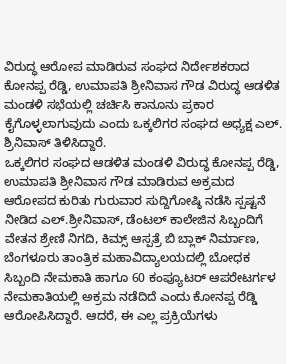ವಿರುದ್ಧ ಆರೋಪ ಮಾಡಿರುವ ಸಂಘದ ನಿರ್ದೇಶಕರಾದ ಕೋನಪ್ಪ ರೆಡ್ಡಿ, ಉಮಾಪತಿ ಶ್ರೀನಿವಾಸ ಗೌಡ ವಿರುದ್ಧ ಆಡಳಿತ ಮಂಡಳಿ ಸಭೆಯಲ್ಲಿ ಚರ್ಚಿಸಿ ಕಾನೂನು ಪ್ರಕಾರ ಕೈಗೊಳ್ಳಲಾಗುವುದು ಎಂದು ಒಕ್ಕಲಿಗರ ಸಂಘದ ಅಧ್ಯಕ್ಷ ಎಲ್. ಶ್ರಿನಿವಾಸ್ ತಿಳಿಸಿದ್ದಾರೆ.
ಒಕ್ಕಲಿಗರ ಸಂಘದ ಆಡಳಿತ ಮಂಡಳಿ ವಿರುದ್ಧ ಕೋನಪ್ಪ ರೆಡ್ಡಿ, ಉಮಾಪತಿ ಶ್ರೀನಿವಾಸ ಗೌಡ ಮಾಡಿರುವ ಅಕ್ರಮದ ಆರೋಪದ ಕುರಿತು ಗುರುವಾರ ಸುದ್ದಿಗೋಷ್ಠಿ ನಡೆಸಿ ಸ್ಪಷ್ಟನೆ ನೀಡಿದ ಎಲ್.ಶ್ರೀನಿವಾಸ್, ಡೆಂಟಲ್ ಕಾಲೇಜಿನ ಸಿಬ್ಬಂದಿಗೆ ವೇತನ ಶ್ರೇಣಿ ನಿಗದಿ, ಕಿಮ್ಸ್ ಆಸ್ಪತ್ರೆ ಬಿ ಬ್ಲಾಕ್ ನಿರ್ಮಾಣ, ಬೆಂಗಳೂರು ತಾಂತ್ರಿಕ ಮಹಾವಿದ್ಯಾಲಯದಲ್ಲಿ ಬೋಧಕ ಸಿಬ್ಬಂದಿ ನೇಮಕಾತಿ ಹಾಗೂ 60 ಕಂಪ್ಯೂಟರ್ ಆಪರೇಟರ್ಗಳ ನೇಮಕಾತಿಯಲ್ಲಿ ಅಕ್ರಮ ನಡೆದಿದೆ ಎಂದು ಕೋನಪ್ಪ ರೆಡ್ಡಿ ಆರೋಪಿಸಿದ್ದಾರೆ. ಆದರೆ, ಈ ಎಲ್ಲ ಪ್ರಕ್ರಿಯೆಗಳು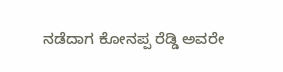ನಡೆದಾಗ ಕೋನಪ್ಪ ರೆಡ್ಡಿ ಅವರೇ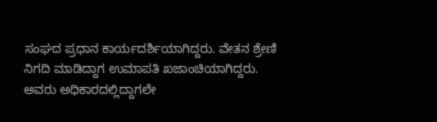ಸಂಘದ ಪ್ರಧಾನ ಕಾರ್ಯದರ್ಶಿಯಾಗಿದ್ದರು. ವೇತನ ಶ್ರೇಣಿ ನಿಗದಿ ಮಾಡಿದ್ದಾಗ ಉಮಾಪತಿ ಖಜಾಂಚಿಯಾಗಿದ್ದರು. ಅವರು ಅಧಿಕಾರದಲ್ಲಿದ್ದಾಗಲೇ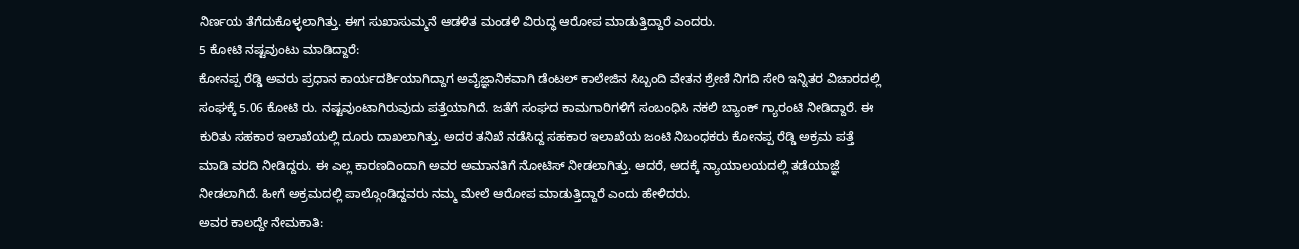ನಿರ್ಣಯ ತೆಗೆದುಕೊಳ್ಳಲಾಗಿತ್ತು. ಈಗ ಸುಖಾಸುಮ್ಮನೆ ಆಡಳಿತ ಮಂಡಳಿ ವಿರುದ್ಧ ಆರೋಪ ಮಾಡುತ್ತಿದ್ದಾರೆ ಎಂದರು.
5 ಕೋಟಿ ನಷ್ಟವುಂಟು ಮಾಡಿದ್ದಾರೆ:
ಕೋನಪ್ಪ ರೆಡ್ಡಿ ಅವರು ಪ್ರಧಾನ ಕಾರ್ಯದರ್ಶಿಯಾಗಿದ್ದಾಗ ಅವೈಜ್ಞಾನಿಕವಾಗಿ ಡೆಂಟಲ್ ಕಾಲೇಜಿನ ಸಿಬ್ಬಂದಿ ವೇತನ ಶ್ರೇಣಿ ನಿಗದಿ ಸೇರಿ ಇನ್ನಿತರ ವಿಚಾರದಲ್ಲಿ ಸಂಘಕ್ಕೆ 5.06 ಕೋಟಿ ರು. ನಷ್ಟವುಂಟಾಗಿರುವುದು ಪತ್ತೆಯಾಗಿದೆ. ಜತೆಗೆ ಸಂಘದ ಕಾಮಗಾರಿಗಳಿಗೆ ಸಂಬಂಧಿಸಿ ನಕಲಿ ಬ್ಯಾಂಕ್ ಗ್ಯಾರಂಟಿ ನೀಡಿದ್ದಾರೆ. ಈ ಕುರಿತು ಸಹಕಾರ ಇಲಾಖೆಯಲ್ಲಿ ದೂರು ದಾಖಲಾಗಿತ್ತು. ಅದರ ತನಿಖೆ ನಡೆಸಿದ್ದ ಸಹಕಾರ ಇಲಾಖೆಯ ಜಂಟಿ ನಿಬಂಧಕರು ಕೋನಪ್ಪ ರೆಡ್ಡಿ ಅಕ್ರಮ ಪತ್ತೆ ಮಾಡಿ ವರದಿ ನೀಡಿದ್ದರು. ಈ ಎಲ್ಲ ಕಾರಣದಿಂದಾಗಿ ಅವರ ಅಮಾನತಿಗೆ ನೋಟಿಸ್ ನೀಡಲಾಗಿತ್ತು. ಆದರೆ, ಅದಕ್ಕೆ ನ್ಯಾಯಾಲಯದಲ್ಲಿ ತಡೆಯಾಜ್ಞೆ ನೀಡಲಾಗಿದೆ. ಹೀಗೆ ಅಕ್ರಮದಲ್ಲಿ ಪಾಲ್ಗೊಂಡಿದ್ದವರು ನಮ್ಮ ಮೇಲೆ ಆರೋಪ ಮಾಡುತ್ತಿದ್ದಾರೆ ಎಂದು ಹೇಳಿದರು.
ಅವರ ಕಾಲದ್ದೇ ನೇಮಕಾತಿ: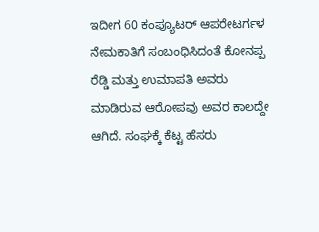ಇದೀಗ 60 ಕಂಪ್ಯೂಟರ್ ಆಪರೇಟರ್ಗಳ ನೇಮಕಾತಿಗೆ ಸಂಬಂಧಿಸಿದಂತೆ ಕೋನಪ್ಪ ರೆಡ್ಡಿ ಮತ್ತು ಉಮಾಪತಿ ಅವರು ಮಾಡಿರುವ ಆರೋಪವು ಅವರ ಕಾಲದ್ದೇ ಆಗಿದೆ. ಸಂಘಕ್ಕೆ ಕೆಟ್ಟ ಹೆಸರು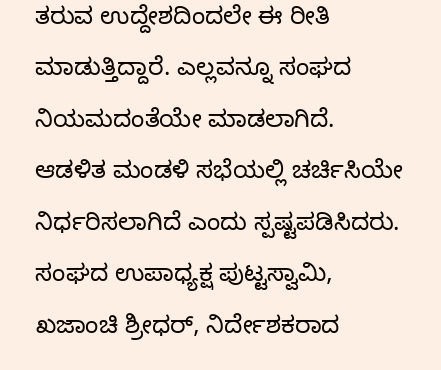ತರುವ ಉದ್ದೇಶದಿಂದಲೇ ಈ ರೀತಿ ಮಾಡುತ್ತಿದ್ದಾರೆ. ಎಲ್ಲವನ್ನೂ ಸಂಘದ ನಿಯಮದಂತೆಯೇ ಮಾಡಲಾಗಿದೆ. ಆಡಳಿತ ಮಂಡಳಿ ಸಭೆಯಲ್ಲಿ ಚರ್ಚಿಸಿಯೇ ನಿರ್ಧರಿಸಲಾಗಿದೆ ಎಂದು ಸ್ಪಷ್ಟಪಡಿಸಿದರು.
ಸಂಘದ ಉಪಾಧ್ಯಕ್ಷ ಪುಟ್ಟಸ್ವಾಮಿ, ಖಜಾಂಚಿ ಶ್ರೀಧರ್, ನಿರ್ದೇಶಕರಾದ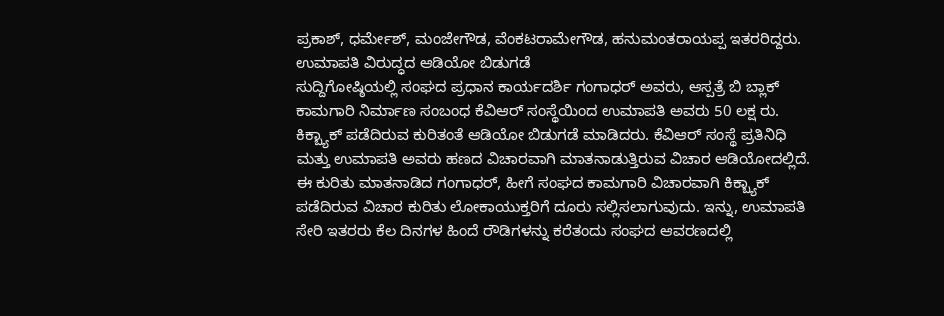ಪ್ರಕಾಶ್, ಧರ್ಮೇಶ್, ಮಂಜೇಗೌಡ, ವೆಂಕಟರಾಮೇಗೌಡ, ಹನುಮಂತರಾಯಪ್ಪ ಇತರರಿದ್ದರು.
ಉಮಾಪತಿ ವಿರುದ್ಧದ ಆಡಿಯೋ ಬಿಡುಗಡೆ
ಸುದ್ದಿಗೋಷ್ಠಿಯಲ್ಲಿ ಸಂಘದ ಪ್ರಧಾನ ಕಾರ್ಯದರ್ಶಿ ಗಂಗಾಧರ್ ಅವರು, ಆಸ್ಪತ್ರೆ ಬಿ ಬ್ಲಾಕ್ ಕಾಮಗಾರಿ ನಿರ್ಮಾಣ ಸಂಬಂಧ ಕೆವಿಆರ್ ಸಂಸ್ಥೆಯಿಂದ ಉಮಾಪತಿ ಅವರು 50 ಲಕ್ಷ ರು. ಕಿಕ್ಬ್ಯಾಕ್ ಪಡೆದಿರುವ ಕುರಿತಂತೆ ಆಡಿಯೋ ಬಿಡುಗಡೆ ಮಾಡಿದರು. ಕೆವಿಆರ್ ಸಂಸ್ಥೆ ಪ್ರತಿನಿಧಿ ಮತ್ತು ಉಮಾಪತಿ ಅವರು ಹಣದ ವಿಚಾರವಾಗಿ ಮಾತನಾಡುತ್ತಿರುವ ವಿಚಾರ ಆಡಿಯೋದಲ್ಲಿದೆ.
ಈ ಕುರಿತು ಮಾತನಾಡಿದ ಗಂಗಾಧರ್, ಹೀಗೆ ಸಂಘದ ಕಾಮಗಾರಿ ವಿಚಾರವಾಗಿ ಕಿಕ್ಬ್ಯಾಕ್ ಪಡೆದಿರುವ ವಿಚಾರ ಕುರಿತು ಲೋಕಾಯುಕ್ತರಿಗೆ ದೂರು ಸಲ್ಲಿಸಲಾಗುವುದು. ಇನ್ನು, ಉಮಾಪತಿ ಸೇರಿ ಇತರರು ಕೆಲ ದಿನಗಳ ಹಿಂದೆ ರೌಡಿಗಳನ್ನು ಕರೆತಂದು ಸಂಘದ ಆವರಣದಲ್ಲಿ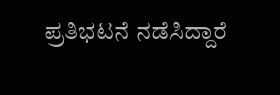ಪ್ರತಿಭಟನೆ ನಡೆಸಿದ್ದಾರೆ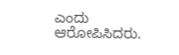ಎಂದು ಆರೋಪಿಸಿದರು.